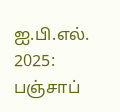ஐ.பி.எல். 2025: பஞ்சாப்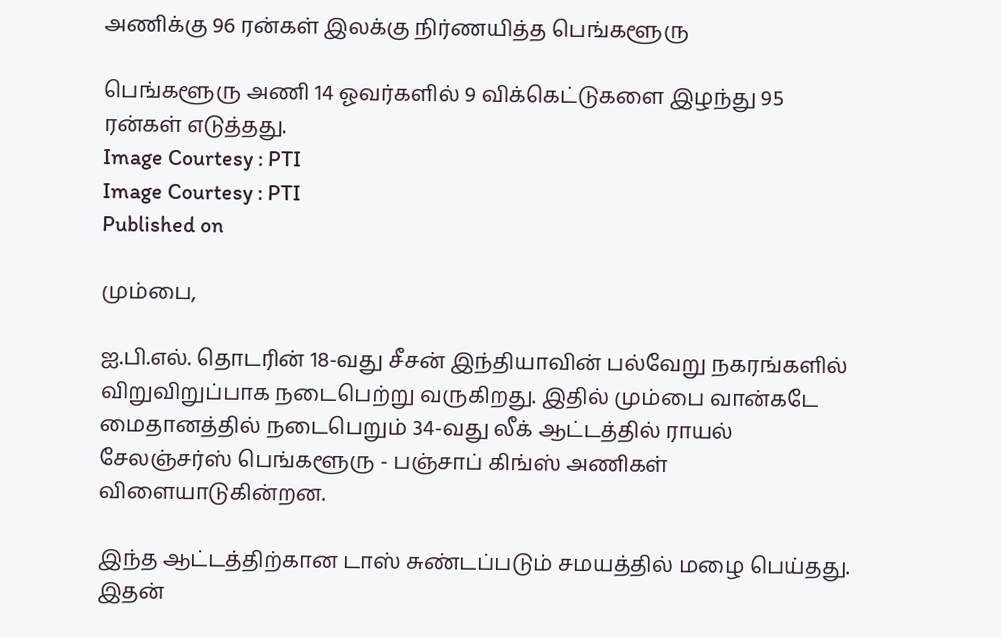அணிக்கு 96 ரன்கள் இலக்கு நிர்ணயித்த பெங்களூரு

பெங்களூரு அணி 14 ஓவர்களில் 9 விக்கெட்டுகளை இழந்து 95 ரன்கள் எடுத்தது.
Image Courtesy : PTI
Image Courtesy : PTI
Published on

மும்பை,

ஐ.பி.எல். தொடரின் 18-வது சீசன் இந்தியாவின் பல்வேறு நகரங்களில் விறுவிறுப்பாக நடைபெற்று வருகிறது. இதில் மும்பை வான்கடே மைதானத்தில் நடைபெறும் 34-வது லீக் ஆட்டத்தில் ராயல் சேலஞ்சர்ஸ் பெங்களூரு - பஞ்சாப் கிங்ஸ் அணிகள் விளையாடுகின்றன.

இந்த ஆட்டத்திற்கான டாஸ் சுண்டப்படும் சமயத்தில் மழை பெய்தது. இதன்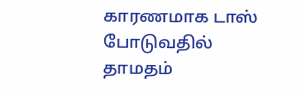காரணமாக டாஸ் போடுவதில் தாமதம்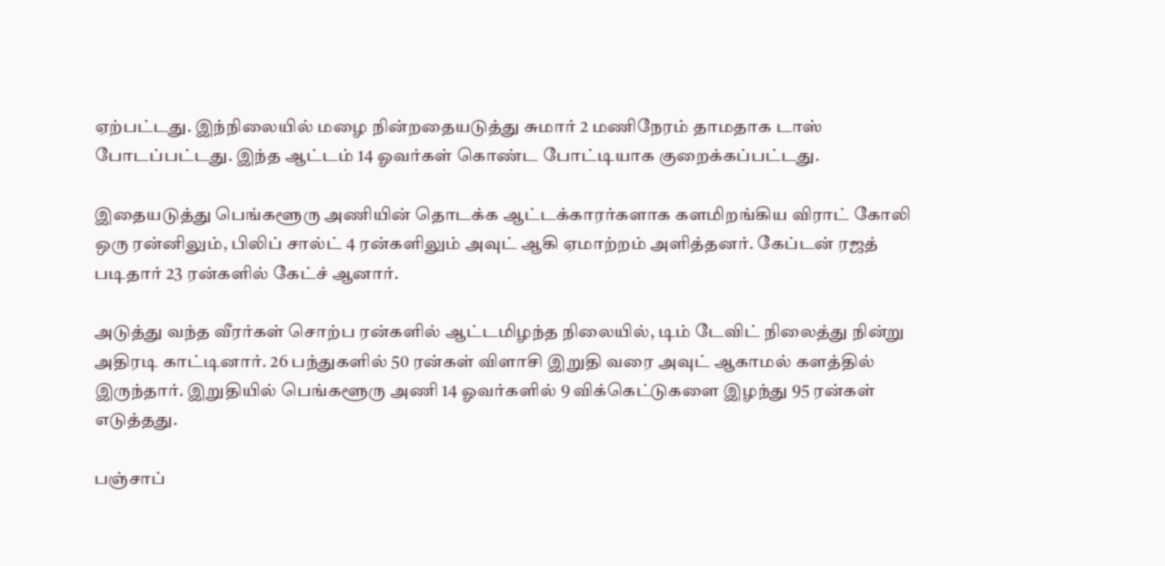ஏற்பட்டது. இந்நிலையில் மழை நின்றதையடுத்து சுமார் 2 மணிநேரம் தாமதாக டாஸ் போடப்பட்டது. இந்த ஆட்டம் 14 ஓவர்கள் கொண்ட போட்டியாக குறைக்கப்பட்டது.

இதையடுத்து பெங்களூரு அணியின் தொடக்க ஆட்டக்காரர்களாக களமிறங்கிய விராட் கோலி ஒரு ரன்னிலும், பிலிப் சால்ட் 4 ரன்களிலும் அவுட் ஆகி ஏமாற்றம் அளித்தனர். கேப்டன் ரஜத் படிதார் 23 ரன்களில் கேட்ச் ஆனார்.

அடுத்து வந்த வீரர்கள் சொற்ப ரன்களில் ஆட்டமிழந்த நிலையில், டிம் டேவிட் நிலைத்து நின்று அதிரடி காட்டினார். 26 பந்துகளில் 50 ரன்கள் விளாசி இறுதி வரை அவுட் ஆகாமல் களத்தில் இருந்தார். இறுதியில் பெங்களூரு அணி 14 ஓவர்களில் 9 விக்கெட்டுகளை இழந்து 95 ரன்கள் எடுத்தது.

பஞ்சாப்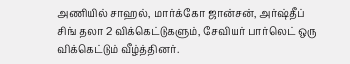அணியில் சாஹல், மார்க்கோ ஜான்சன், அர்ஷ்தீப் சிங் தலா 2 விக்கெட்டுகளும், சேவியர் பார்லெட் ஒரு விக்கெட்டும் வீழ்த்தினர்.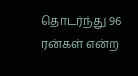தொடர்ந்து 96 ரன்கள் என்ற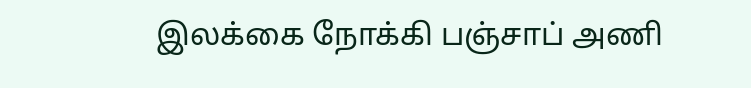இலக்கை நோக்கி பஞ்சாப் அணி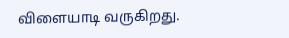விளையாடி வருகிறது.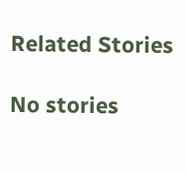Related Stories

No stories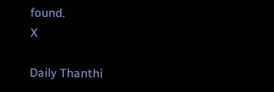found.
X

Daily Thanthi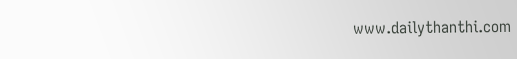www.dailythanthi.com